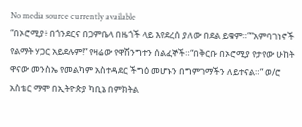No media source currently available
“በኦሮሚያ፥ በጎንደርና በጋምቤላ በዜጎች ላይ እየደረሰ ያለው በደል ይቁም።”“አምባገነኖች የልማት ሃጋር አይደሉም!” የዛሬው የዋሽንግተን ሰልፈኞች።“በቅርቡ በኦሮሚያ የታየው ሁከት ዋናው መንስኤ የመልካም አስተዳደር ችግዕ መሆኑን በግምገማችን ለይተናል።” ወ/ሮ አስቴር ማሞ በኢትዮጵያ ካቢኔ በምክትል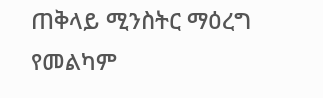ጠቅላይ ሚንስትር ማዕረግ የመልካም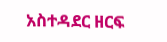አስተዳደር ዘርፍ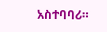አስተባባሪ።